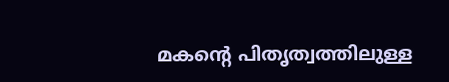മകന്റെ പിതൃത്വത്തിലുള്ള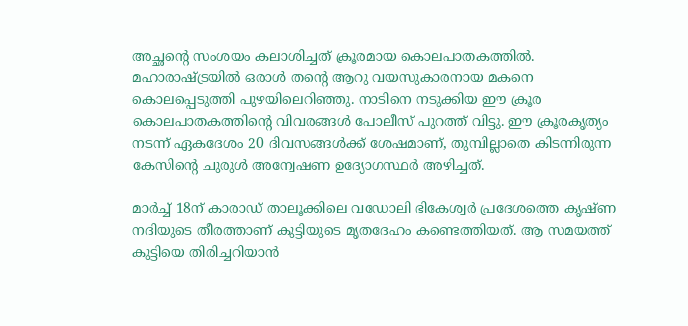അച്ഛന്റെ സംശയം കലാശിച്ചത് ക്രൂരമായ കൊലപാതകത്തിൽ. മഹാരാഷ്ട്രയിൽ ഒരാൾ തന്റെ ആറു വയസുകാരനായ മകനെ കൊലപ്പെടുത്തി പുഴയിലെറിഞ്ഞു. നാടിനെ നടുക്കിയ ഈ ക്രൂര കൊലപാതകത്തിന്റെ വിവരങ്ങൾ പോലീസ് പുറത്ത് വിട്ടു. ഈ ക്രൂരകൃത്യം നടന്ന് ഏകദേശം 20 ദിവസങ്ങൾക്ക് ശേഷമാണ്, തുമ്പില്ലാതെ കിടന്നിരുന്ന കേസിന്റെ ചുരുൾ അന്വേഷണ ഉദ്യോഗസ്ഥർ അഴിച്ചത്.

മാർച്ച് 18ന് കാരാഡ് താലൂക്കിലെ വഡോലി ഭികേശ്വർ പ്രദേശത്തെ കൃഷ്ണ നദിയുടെ തീരത്താണ് കുട്ടിയുടെ മൃതദേഹം കണ്ടെത്തിയത്. ആ സമയത്ത് കുട്ടിയെ തിരിച്ചറിയാൻ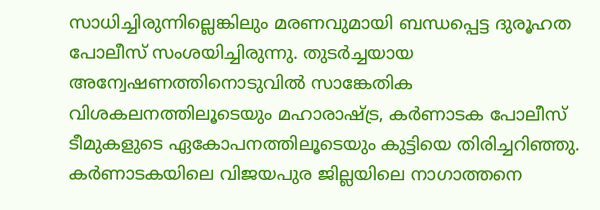സാധിച്ചിരുന്നില്ലെങ്കിലും മരണവുമായി ബന്ധപ്പെട്ട ദുരൂഹത പോലീസ് സംശയിച്ചിരുന്നു. തുടർച്ചയായ അന്വേഷണത്തിനൊടുവിൽ സാങ്കേതിക വിശകലനത്തിലൂടെയും മഹാരാഷ്ട്ര, കർണാടക പോലീസ് ടീമുകളുടെ ഏകോപനത്തിലൂടെയും കുട്ടിയെ തിരിച്ചറിഞ്ഞു. കർണാടകയിലെ വിജയപുര ജില്ലയിലെ നാഗാത്തനെ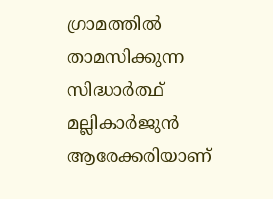ഗ്രാമത്തിൽ താമസിക്കുന്ന സിദ്ധാർത്ഥ് മല്ലികാർജുൻ ആരേക്കരിയാണ്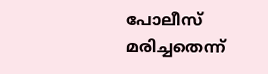പോലീസ് മരിച്ചതെന്ന്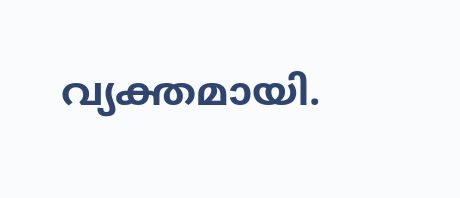വ്യക്തമായി.